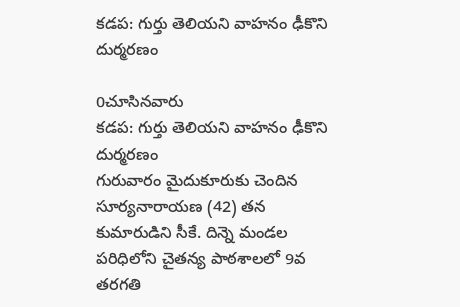కడప: గుర్తు తెలియని వాహనం ఢీకొని దుర్మరణం

0చూసినవారు
కడప: గుర్తు తెలియని వాహనం ఢీకొని దుర్మరణం
గురువారం మైదుకూరుకు చెందిన సూర్యనారాయణ (42) తన కుమారుడిని సీకే. దిన్నె మండల పరిధిలోని చైతన్య పాఠశాలలో 9వ తరగతి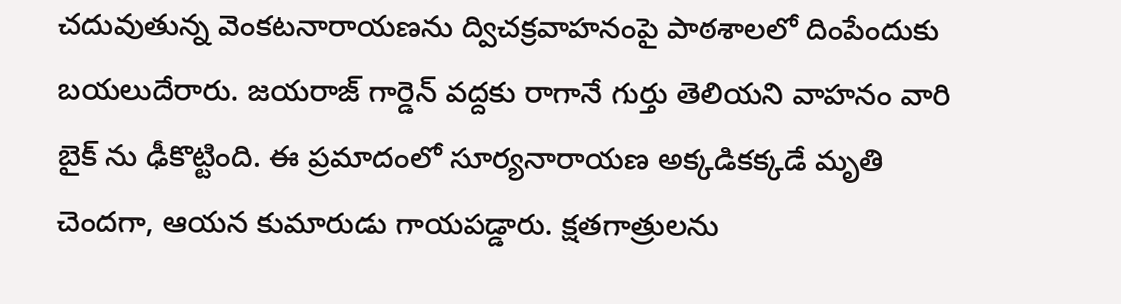చదువుతున్న వెంకటనారాయణను ద్విచక్రవాహనంపై పాఠశాలలో దింపేందుకు బయలుదేరారు. జయరాజ్ గార్డెన్ వద్దకు రాగానే గుర్తు తెలియని వాహనం వారి బైక్ ను ఢీకొట్టింది. ఈ ప్రమాదంలో సూర్యనారాయణ అక్కడికక్కడే మృతి చెందగా, ఆయన కుమారుడు గాయపడ్డారు. క్షతగాత్రులను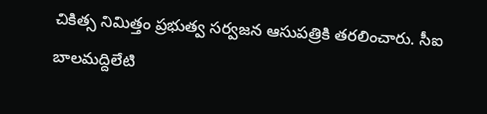చికిత్స నిమిత్తం ప్రభుత్వ సర్వజన ఆసుపత్రికి తరలించారు. సీఐ బాలమద్దిలేటి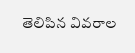తెలిపిన వివరాల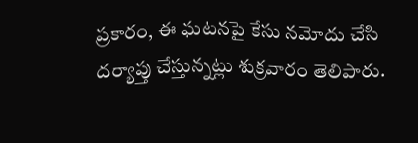ప్రకారం, ఈ ఘటనపై కేసు నమోదు చేసి దర్యాప్తు చేస్తున్నట్లు శుక్రవారం తెలిపారు.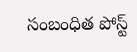సంబంధిత పోస్ట్